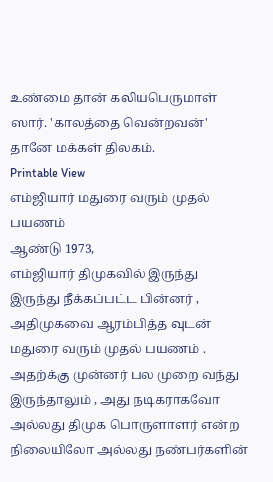உண்மை தான் கலியபெருமாள் ஸார். 'காலத்தை வென்றவன்' தானே மக்கள் திலகம்.
Printable View
எம்ஜியார் மதுரை வரும் முதல் பயணம்
ஆண்டு 1973,
எம்ஜியார் திமுகவில் இருந்து இருந்து நீக்கப்பட்ட பின்னர் , அதிமுகவை ஆரம்பித்த வுடன் மதுரை வரும் முதல் பயணம் .
அதற்க்கு முன்னர் பல முறை வந்து இருந்தாலும் , அது நடிகராகவோ அல்லது திமுக பொருளாளர் என்ற நிலையிலோ அல்லது நண்பர்களின்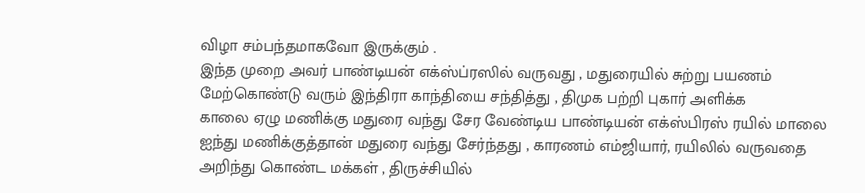விழா சம்பந்தமாகவோ இருக்கும் .
இந்த முறை அவர் பாண்டியன் எக்ஸ்ப்ரஸில் வருவது , மதுரையில் சுற்று பயணம் மேற்கொண்டு வரும் இந்திரா காந்தியை சந்தித்து , திமுக பற்றி புகார் அளிக்க
காலை ஏழு மணிக்கு மதுரை வந்து சேர வேண்டிய பாண்டியன் எக்ஸ்பிரஸ் ரயில் மாலை ஐந்து மணிக்குத்தான் மதுரை வந்து சேர்ந்தது , காரணம் எம்ஜியார், ரயிலில் வருவதை அறிந்து கொண்ட மக்கள் , திருச்சியில்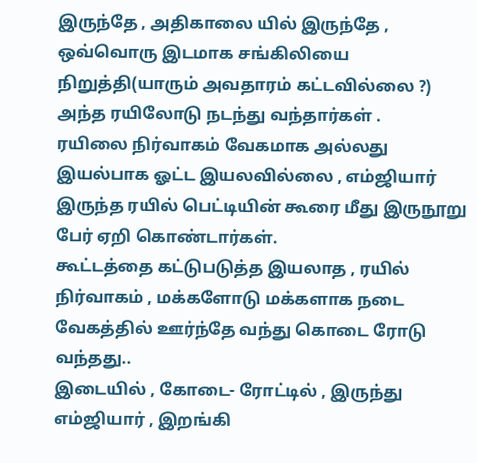இருந்தே , அதிகாலை யில் இருந்தே , ஒவ்வொரு இடமாக சங்கிலியை நிறுத்தி(யாரும் அவதாரம் கட்டவில்லை ?) அந்த ரயிலோடு நடந்து வந்தார்கள் .
ரயிலை நிர்வாகம் வேகமாக அல்லது இயல்பாக ஓட்ட இயலவில்லை , எம்ஜியார் இருந்த ரயில் பெட்டியின் கூரை மீது இருநூறு பேர் ஏறி கொண்டார்கள்.
கூட்டத்தை கட்டுபடுத்த இயலாத , ரயில் நிர்வாகம் , மக்களோடு மக்களாக நடை வேகத்தில் ஊர்ந்தே வந்து கொடை ரோடு வந்தது..
இடையில் , கோடை- ரோட்டில் , இருந்து எம்ஜியார் , இறங்கி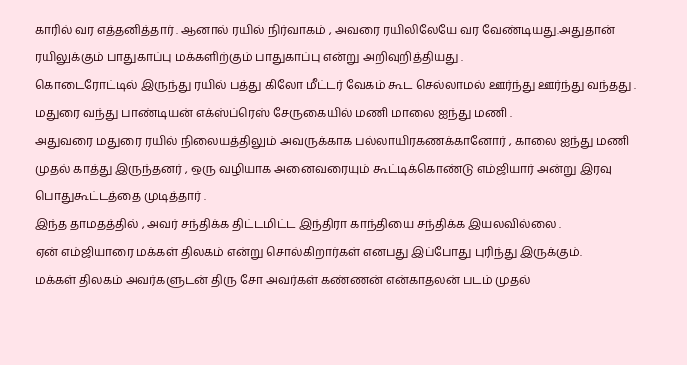காரில் வர எத்தனித்தார் . ஆனால் ரயில் நிர்வாகம் , அவரை ரயிலிலேயே வர வேண்டியது.அதுதான் ரயிலுக்கும் பாதுகாப்பு மக்களிற்கும் பாதுகாப்பு என்று அறிவுறித்தியது .
கொடைரோட்டில் இருந்து ரயில் பத்து கிலோ மீட்டர் வேகம் கூட செல்லாமல் ஊர்ந்து ஊர்ந்து வந்தது .
மதுரை வந்து பாண்டியன் எக்ஸ்ப்ரெஸ் சேருகையில் மணி மாலை ஐந்து மணி .
அதுவரை மதுரை ரயில் நிலையத்திலும் அவருக்காக பல்லாயிரகணக்கானோர் , காலை ஐந்து மணி முதல் காத்து இருந்தனர் , ஒரு வழியாக அனைவரையும் கூட்டிக்கொண்டு எம்ஜியார் அன்று இரவு பொதுகூட்டத்தை முடித்தார் .
இந்த தாமதத்தில் , அவர் சந்திக்க திட்டமிட்ட இந்திரா காந்தியை சந்திக்க இயலவில்லை .
ஏன் எம்ஜியாரை மக்கள் திலகம் என்று சொல்கிறார்கள் எனபது இப்போது புரிந்து இருக்கும்.
மக்கள் திலகம் அவர்களுடன் திரு சோ அவர்கள் கண்ணன் என்காதலன் படம் முதல்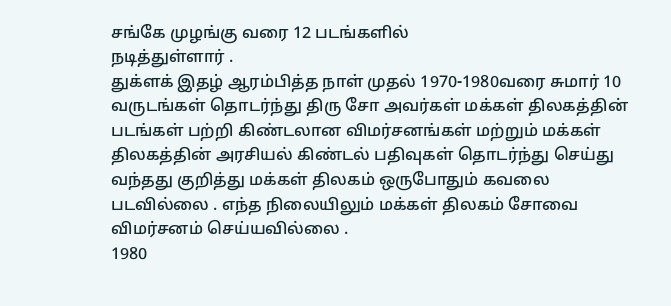சங்கே முழங்கு வரை 12 படங்களில்
நடித்துள்ளார் .
துக்ளக் இதழ் ஆரம்பித்த நாள் முதல் 1970-1980வரை சுமார் 10 வருடங்கள் தொடர்ந்து திரு சோ அவர்கள் மக்கள் திலகத்தின் படங்கள் பற்றி கிண்டலான விமர்சனங்கள் மற்றும் மக்கள் திலகத்தின் அரசியல் கிண்டல் பதிவுகள் தொடர்ந்து செய்து வந்தது குறித்து மக்கள் திலகம் ஒருபோதும் கவலை படவில்லை . எந்த நிலையிலும் மக்கள் திலகம் சோவை விமர்சனம் செய்யவில்லை .
1980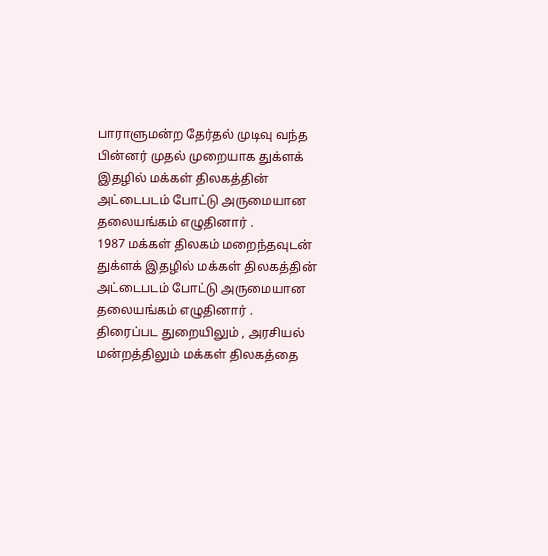பாராளுமன்ற தேர்தல் முடிவு வந்த பின்னர் முதல் முறையாக துக்ளக் இதழில் மக்கள் திலகத்தின் அட்டைபடம் போட்டு அருமையான தலையங்கம் எழுதினார் .
1987 மக்கள் திலகம் மறைந்தவுடன் துக்ளக் இதழில் மக்கள் திலகத்தின் அட்டைபடம் போட்டு அருமையான தலையங்கம் எழுதினார் .
திரைப்பட துறையிலும் , அரசியல் மன்றத்திலும் மக்கள் திலகத்தை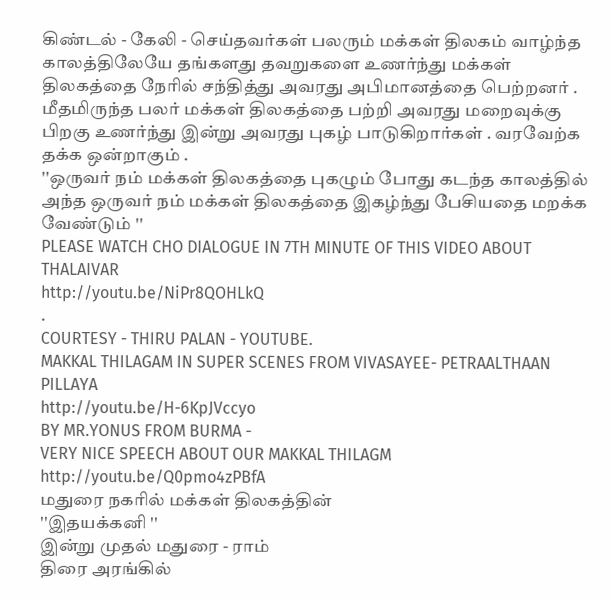கிண்டல் - கேலி - செய்தவர்கள் பலரும் மக்கள் திலகம் வாழ்ந்த காலத்திலேயே தங்களது தவறுகளை உணர்ந்து மக்கள் திலகத்தை நேரில் சந்தித்து அவரது அபிமானத்தை பெற்றனர் .
மீதமிருந்த பலர் மக்கள் திலகத்தை பற்றி அவரது மறைவுக்கு பிறகு உணர்ந்து இன்று அவரது புகழ் பாடுகிறார்கள் . வரவேற்க தக்க ஒன்றாகும் .
''ஒருவர் நம் மக்கள் திலகத்தை புகழும் போது கடந்த காலத்தில் அந்த ஒருவர் நம் மக்கள் திலகத்தை இகழ்ந்து பேசியதை மறக்க வேண்டும் ''
PLEASE WATCH CHO DIALOGUE IN 7TH MINUTE OF THIS VIDEO ABOUT THALAIVAR
http://youtu.be/NiPr8QOHLkQ
.
COURTESY - THIRU PALAN - YOUTUBE.
MAKKAL THILAGAM IN SUPER SCENES FROM VIVASAYEE- PETRAALTHAAN PILLAYA
http://youtu.be/H-6KpJVccyo
BY MR.YONUS FROM BURMA -
VERY NICE SPEECH ABOUT OUR MAKKAL THILAGM
http://youtu.be/Q0pmo4zPBfA
மதுரை நகரில் மக்கள் திலகத்தின்
''இதயக்கனி ''
இன்று முதல் மதுரை - ராம்
திரை அரங்கில்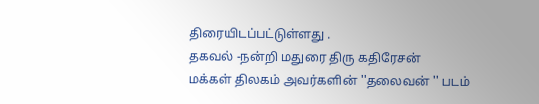திரையிடப்பட்டுள்ளது .
தகவல் -நன்றி மதுரை திரு கதிரேசன்
மக்கள் திலகம் அவர்களின் ''தலைவன் '' படம்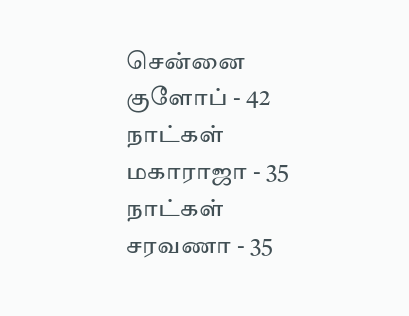சென்னை
குளோப் - 42 நாட்கள்
மகாராஜா - 35 நாட்கள்
சரவணா - 35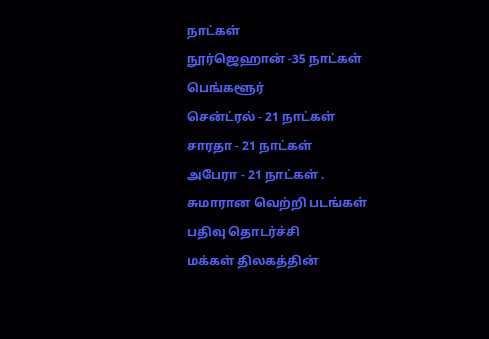நாட்கள்
நூர்ஜெஹான் -35 நாட்கள்
பெங்களூர்
சென்ட்ரல் - 21 நாட்கள்
சாரதா - 21 நாட்கள்
அபேரா - 21 நாட்கள் .
சுமாரான வெற்றி படங்கள் பதிவு தொடர்ச்சி
மக்கள் திலகத்தின்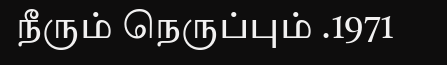நீரும் நெருப்பும் .1971